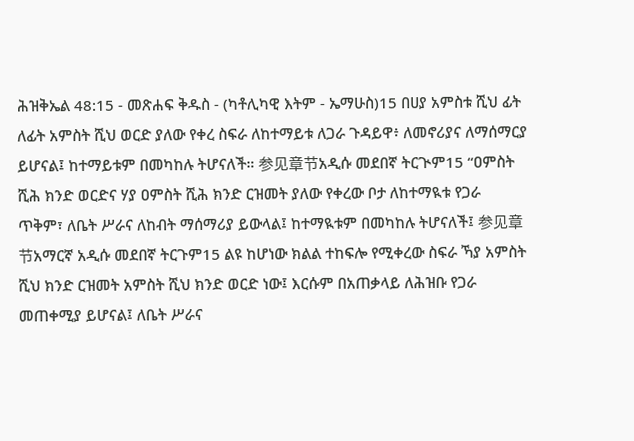ሕዝቅኤል 48:15 - መጽሐፍ ቅዱስ - (ካቶሊካዊ እትም - ኤማሁስ)15 በሀያ አምስቱ ሺህ ፊት ለፊት አምስት ሺህ ወርድ ያለው የቀረ ስፍራ ለከተማይቱ ለጋራ ጉዳይዋ፥ ለመኖሪያና ለማሰማርያ ይሆናል፤ ከተማይቱም በመካከሉ ትሆናለች። 参见章节አዲሱ መደበኛ ትርጒም15 “ዐምስት ሺሕ ክንድ ወርድና ሃያ ዐምስት ሺሕ ክንድ ርዝመት ያለው የቀረው ቦታ ለከተማዪቱ የጋራ ጥቅም፣ ለቤት ሥራና ለከብት ማሰማሪያ ይውላል፤ ከተማዪቱም በመካከሉ ትሆናለች፤ 参见章节አማርኛ አዲሱ መደበኛ ትርጉም15 ልዩ ከሆነው ክልል ተከፍሎ የሚቀረው ስፍራ ኻያ አምስት ሺህ ክንድ ርዝመት አምስት ሺህ ክንድ ወርድ ነው፤ እርሱም በአጠቃላይ ለሕዝቡ የጋራ መጠቀሚያ ይሆናል፤ ለቤት ሥራና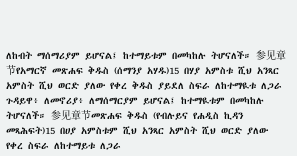ለከብት ማሰማሪያም ይሆናል፤ ከተማይቱም በመካከሉ ትሆናለች። 参见章节የአማርኛ መጽሐፍ ቅዱስ (ሰማንያ አሃዱ)15 በሃያ አምስቱ ሺህ አንጻር አምስት ሺህ ወርድ ያለው የቀረ ቅዱስ ያይደለ ስፍራ ለከተማዪቱ ለጋራ ጉዳይዋ፥ ለመኖሪያ፥ ለማሰማርያም ይሆናል፤ ከተማዪቱም በመካከሉ ትሆናለች። 参见章节መጽሐፍ ቅዱስ (የብሉይና የሐዲስ ኪዳን መጻሕፍት)15 በሀያ አምስቱም ሺህ አንጻር አምስት ሺህ ወርድ ያለው የቀረ ስፍራ ለከተማይቱ ለጋራ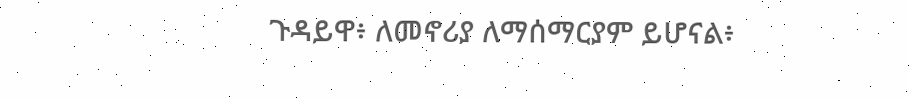ጉዳይዋ፥ ለመኖሪያ ለማሰማርያም ይሆናል፥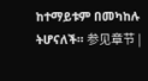ከተማይቱም በመካከሉ ትሆናለች። 参见章节 |